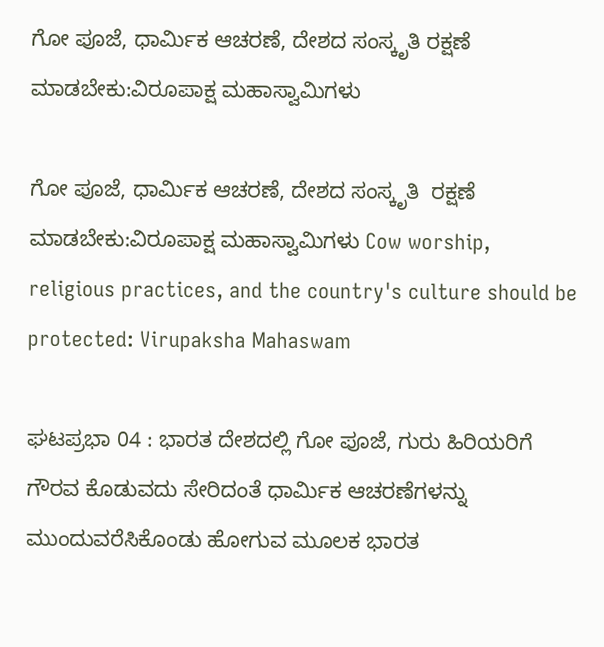ಗೋ ಪೂಜೆ, ಧಾರ್ಮಿಕ ಆಚರಣೆ, ದೇಶದ ಸಂಸ್ಕೃತಿ ರಕ್ಷಣೆ ಮಾಡಬೇಕು:ವಿರೂಪಾಕ್ಷ ಮಹಾಸ್ವಾಮಿಗಳು

ಗೋ ಪೂಜೆ, ಧಾರ್ಮಿಕ ಆಚರಣೆ, ದೇಶದ ಸಂಸ್ಕೃತಿ  ರಕ್ಷಣೆ ಮಾಡಬೇಕು:ವಿರೂಪಾಕ್ಷ ಮಹಾಸ್ವಾಮಿಗಳು Cow worship, religious practices, and the country's culture should be protected: Virupaksha Mahaswam

ಘಟಪ್ರಭಾ 04 : ಭಾರತ ದೇಶದಲ್ಲಿ ಗೋ ಪೂಜೆ, ಗುರು ಹಿರಿಯರಿಗೆ ಗೌರವ ಕೊಡುವದು ಸೇರಿದಂತೆ ಧಾರ್ಮಿಕ ಆಚರಣೆಗಳನ್ನು ಮುಂದುವರೆಸಿಕೊಂಡು ಹೋಗುವ ಮೂಲಕ ಭಾರತ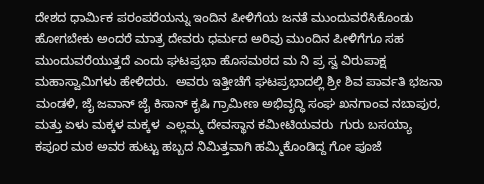ದೇಶದ ಧಾರ್ಮಿಕ ಪರಂಪರೆಯನ್ನು ಇಂದಿನ ಪೀಳಿಗೆಯ ಜನತೆ ಮುಂದುವರೆಸಿಕೊಂಡು ಹೋಗಬೇಕು ಅಂದರೆ ಮಾತ್ರ ದೇವರು ಧರ್ಮದ ಅರಿವು ಮುಂದಿನ ಪೀಳಿಗೆಗೂ ಸಹ ಮುಂದುವರೆಯುತ್ತದೆ ಎಂದು ಘಟಪ್ರಭಾ ಹೊಸಮಠದ ಮ ನಿ ಪ್ರ ಸ್ವ ವಿರುಪಾಕ್ಷ ಮಹಾಸ್ವಾಮಿಗಳು ಹೇಳಿದರು.  ಅವರು ಇತ್ತೀಚೆಗೆ ಘಟಪ್ರಭಾದಲ್ಲಿ ಶ್ರೀ ಶಿವ ಪಾರ್ವತಿ ಭಜನಾ ಮಂಡಳಿ, ಜೈ ಜವಾನ್ ಜೈ ಕಿಸಾನ್ ಕೃಷಿ ಗ್ರಾಮೀಣ ಅಭಿವೃದ್ಧಿ ಸಂಘ ಖನಗಾಂವ ನಬಾಪುರ, ಮತ್ತು ಏಳು ಮಕ್ಕಳ ಮಕ್ಕಳ  ಎಲ್ಲಮ್ಮ ದೇವಸ್ಥಾನ ಕಮೀಟಿಯವರು  ಗುರು ಬಸಯ್ಯಾ  ಕಪೂರ ಮಠ ಅವರ ಹುಟ್ಟು ಹಬ್ಬದ ನಿಮಿತ್ತವಾಗಿ ಹಮ್ಮಿಕೊಂಡಿದ್ದ ಗೋ ಪೂಜೆ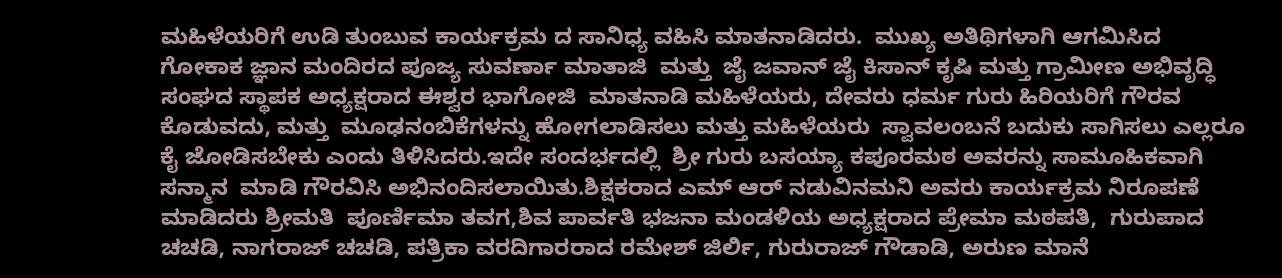ಮಹಿಳೆಯರಿಗೆ ಉಡಿ ತುಂಬುವ ಕಾರ್ಯಕ್ರಮ ದ ಸಾನಿಧ್ಯ ವಹಿಸಿ ಮಾತನಾಡಿದರು.  ಮುಖ್ಯ ಅತಿಥಿಗಳಾಗಿ ಆಗಮಿಸಿದ ಗೋಕಾಕ ಜ್ಞಾನ ಮಂದಿರದ ಪೂಜ್ಯ ಸುವರ್ಣಾ ಮಾತಾಜಿ  ಮತ್ತು  ಜೈ ಜವಾನ್ ಜೈ ಕಿಸಾನ್ ಕೃಷಿ ಮತ್ತು ಗ್ರಾಮೀಣ ಅಭಿವೃದ್ಧಿ ಸಂಘದ ಸ್ಥಾಪಕ ಅಧ್ಯಕ್ಷರಾದ ಈಶ್ವರ ಭಾಗೋಜಿ  ಮಾತನಾಡಿ ಮಹಿಳೆಯರು, ದೇವರು ಧರ್ಮ ಗುರು ಹಿರಿಯರಿಗೆ ಗೌರವ ಕೊಡುವದು, ಮತ್ತು  ಮೂಢನಂಬಿಕೆಗಳನ್ನು ಹೋಗಲಾಡಿಸಲು ಮತ್ತು ಮಹಿಳೆಯರು  ಸ್ವಾವಲಂಬನೆ ಬದುಕು ಸಾಗಿಸಲು ಎಲ್ಲರೂ ಕೈ ಜೋಡಿಸಬೇಕು ಎಂದು ತಿಳಿಸಿದರು.ಇದೇ ಸಂದರ್ಭದಲ್ಲಿ  ಶ್ರೀ ಗುರು ಬಸಯ್ಯಾ ಕಪೂರಮಠ ಅವರನ್ನು ಸಾಮೂಹಿಕವಾಗಿ ಸನ್ಮಾನ  ಮಾಡಿ ಗೌರವಿಸಿ ಅಭಿನಂದಿಸಲಾಯಿತು.ಶಿಕ್ಷಕರಾದ ಎಮ್ ಆರ್ ನಡುವಿನಮನಿ ಅವರು ಕಾರ್ಯಕ್ರಮ ನಿರೂಪಣೆ ಮಾಡಿದರು ಶ್ರೀಮತಿ  ಪೂರ್ಣಿಮಾ ತವಗ,ಶಿವ ಪಾರ್ವತಿ ಭಜನಾ ಮಂಡಳಿಯ ಅಧ್ಯಕ್ಷರಾದ ಪ್ರೇಮಾ ಮಠಪತಿ,  ಗುರುಪಾದ ಚಚಡಿ, ನಾಗರಾಜ್ ಚಚಡಿ, ಪತ್ರಿಕಾ ವರದಿಗಾರರಾದ ರಮೇಶ್ ಜಿರ್ಲಿ, ಗುರುರಾಜ್ ಗೌಡಾಡಿ, ಅರುಣ ಮಾನೆ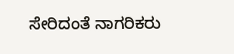ಸೇರಿದಂತೆ ನಾಗರಿಕರು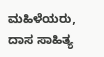ಮಹಿಳೆಯರು,  ದಾಸ ಸಾಹಿತ್ಯ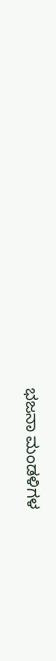ಭಜನಾ ಮಂಡಳಿಗಳ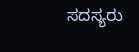ಸದಸ್ಯರು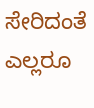ಸೇರಿದಂತೆ ಎಲ್ಲರೂ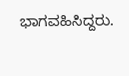ಭಾಗವಹಿಸಿದ್ದರು.